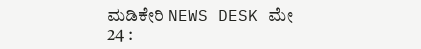ಮಡಿಕೇರಿ NEWS DESK ಮೇ 24 :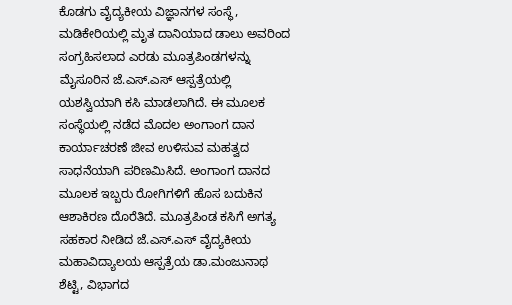ಕೊಡಗು ವೈದ್ಯಕೀಯ ವಿಜ್ಞಾನಗಳ ಸಂಸ್ಥೆ, ಮಡಿಕೇರಿಯಲ್ಲಿ ಮೃತ ದಾನಿಯಾದ ಡಾಲು ಅವರಿಂದ ಸಂಗ್ರಹಿಸಲಾದ ಎರಡು ಮೂತ್ರಪಿಂಡಗಳನ್ನು ಮೈಸೂರಿನ ಜೆ.ಎಸ್.ಎಸ್ ಆಸ್ಪತ್ರೆಯಲ್ಲಿ ಯಶಸ್ವಿಯಾಗಿ ಕಸಿ ಮಾಡಲಾಗಿದೆ. ಈ ಮೂಲಕ ಸಂಸ್ಥೆಯಲ್ಲಿ ನಡೆದ ಮೊದಲ ಅಂಗಾಂಗ ದಾನ ಕಾರ್ಯಾಚರಣೆ ಜೀವ ಉಳಿಸುವ ಮಹತ್ವದ ಸಾಧನೆಯಾಗಿ ಪರಿಣಮಿಸಿದೆ. ಅಂಗಾಂಗ ದಾನದ ಮೂಲಕ ಇಬ್ಬರು ರೋಗಿಗಳಿಗೆ ಹೊಸ ಬದುಕಿನ ಆಶಾಕಿರಣ ದೊರೆತಿದೆ. ಮೂತ್ರಪಿಂಡ ಕಸಿಗೆ ಅಗತ್ಯ ಸಹಕಾರ ನೀಡಿದ ಜೆ.ಎಸ್.ಎಸ್ ವೈದ್ಯಕೀಯ ಮಹಾವಿದ್ಯಾಲಯ ಆಸ್ಪತ್ರೆಯ ಡಾ.ಮಂಜುನಾಥ ಶೆಟ್ಟಿ, ವಿಭಾಗದ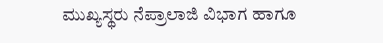ಮುಖ್ಯಸ್ಥರು ನೆಪ್ರಾಲಾಜಿ ವಿಭಾಗ ಹಾಗೂ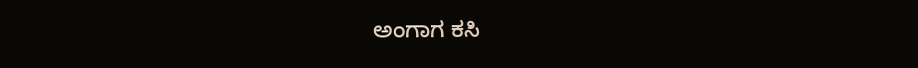ಅಂಗಾಗ ಕಸಿ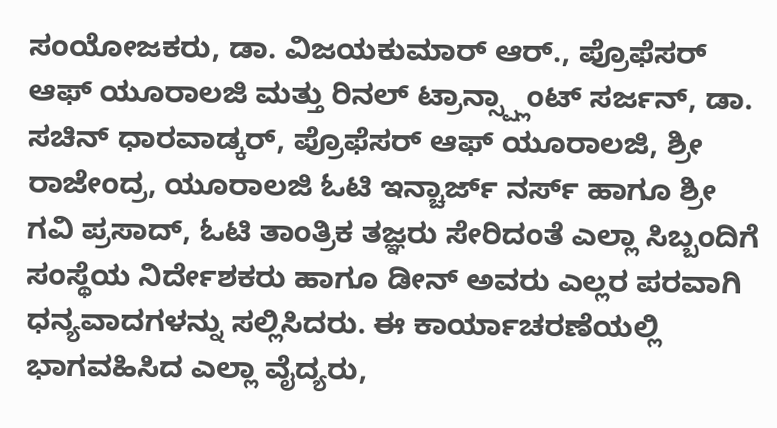ಸಂಯೋಜಕರು, ಡಾ. ವಿಜಯಕುಮಾರ್ ಆರ್., ಪ್ರೊಫೆಸರ್ ಆಫ್ ಯೂರಾಲಜಿ ಮತ್ತು ರಿನಲ್ ಟ್ರಾನ್ಸ್ಪ್ಲಾಂಟ್ ಸರ್ಜನ್, ಡಾ. ಸಚಿನ್ ಧಾರವಾಡ್ಕರ್, ಪ್ರೊಫೆಸರ್ ಆಫ್ ಯೂರಾಲಜಿ, ಶ್ರೀ ರಾಜೇಂದ್ರ, ಯೂರಾಲಜಿ ಓಟಿ ಇನ್ಚಾರ್ಜ್ ನರ್ಸ್ ಹಾಗೂ ಶ್ರೀ ಗವಿ ಪ್ರಸಾದ್, ಓಟಿ ತಾಂತ್ರಿಕ ತಜ್ಞರು ಸೇರಿದಂತೆ ಎಲ್ಲಾ ಸಿಬ್ಬಂದಿಗೆ ಸಂಸ್ಥೆಯ ನಿರ್ದೇಶಕರು ಹಾಗೂ ಡೀನ್ ಅವರು ಎಲ್ಲರ ಪರವಾಗಿ ಧನ್ಯವಾದಗಳನ್ನು ಸಲ್ಲಿಸಿದರು. ಈ ಕಾರ್ಯಾಚರಣೆಯಲ್ಲಿ ಭಾಗವಹಿಸಿದ ಎಲ್ಲಾ ವೈದ್ಯರು,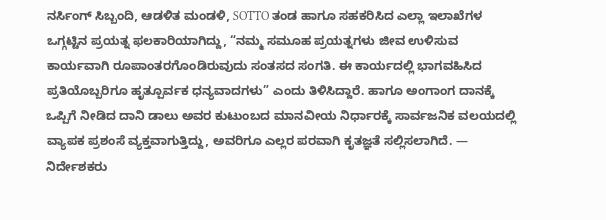ನರ್ಸಿಂಗ್ ಸಿಬ್ಬಂದಿ, ಆಡಳಿತ ಮಂಡಳಿ, SOTTO ತಂಡ ಹಾಗೂ ಸಹಕರಿಸಿದ ಎಲ್ಲಾ ಇಲಾಖೆಗಳ ಒಗ್ಗಟ್ಟಿನ ಪ್ರಯತ್ನ ಫಲಕಾರಿಯಾಗಿದ್ದು, “ನಮ್ಮ ಸಮೂಹ ಪ್ರಯತ್ನಗಳು ಜೀವ ಉಳಿಸುವ ಕಾರ್ಯವಾಗಿ ರೂಪಾಂತರಗೊಂಡಿರುವುದು ಸಂತಸದ ಸಂಗತಿ. ಈ ಕಾರ್ಯದಲ್ಲಿ ಭಾಗವಹಿಸಿದ ಪ್ರತಿಯೊಬ್ಬರಿಗೂ ಹೃತ್ಪೂರ್ವಕ ಧನ್ಯವಾದಗಳು” ಎಂದು ತಿಳಿಸಿದ್ದಾರೆ. ಹಾಗೂ ಅಂಗಾಂಗ ದಾನಕ್ಕೆ ಒಪ್ಪಿಗೆ ನೀಡಿದ ದಾನಿ ಡಾಲು ಅವರ ಕುಟುಂಬದ ಮಾನವೀಯ ನಿರ್ಧಾರಕ್ಕೆ ಸಾರ್ವಜನಿಕ ವಲಯದಲ್ಲಿ ವ್ಯಾಪಕ ಪ್ರಶಂಸೆ ವ್ಯಕ್ತವಾಗುತ್ತಿದ್ದು, ಅವರಿಗೂ ಎಲ್ಲರ ಪರವಾಗಿ ಕೃತಜ್ಞತೆ ಸಲ್ಲಿಸಲಾಗಿದೆ. — ನಿರ್ದೇಶಕರು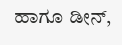ಹಾಗೂ ಡೀನ್,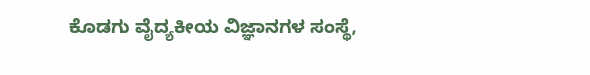ಕೊಡಗು ವೈದ್ಯಕೀಯ ವಿಜ್ಞಾನಗಳ ಸಂಸ್ಥೆ,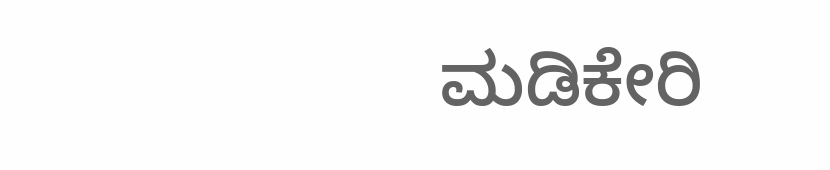ಮಡಿಕೇರಿ